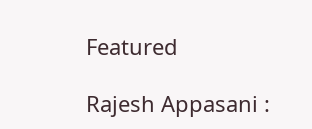Featured

Rajesh Appasani :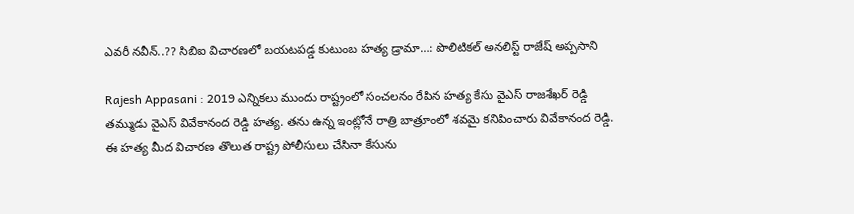ఎవరీ నవీన్..?? సిబిఐ విచారణలో బయటపడ్డ కుటుంబ హత్య డ్రామా…: పొలిటికల్ అనలిస్ట్ రాజేష్ అప్పసాని

Rajesh Appasani : 2019 ఎన్నికలు ముందు రాష్ట్రంలో సంచలనం రేపిన హత్య కేసు వైఎస్ రాజశేఖర్ రెడ్డి తమ్ముడు వైఎస్ వివేకానంద రెడ్డి హత్య. తను ఉన్న ఇంట్లోనే రాత్రి బాత్రూంలో శవమై కనిపించారు వివేకానంద రెడ్డి. ఈ హత్య మీద విచారణ తొలుత రాష్ట్ర పోలీసులు చేసినా కేసును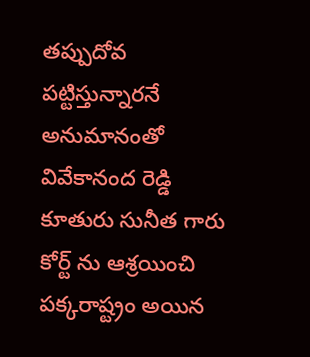తప్పుదోవ పట్టిస్తున్నారనే అనుమానంతో వివేకానంద రెడ్డి కూతురు సునీత గారు కోర్ట్ ను ఆశ్రయించి పక్కరాష్ట్రం అయిన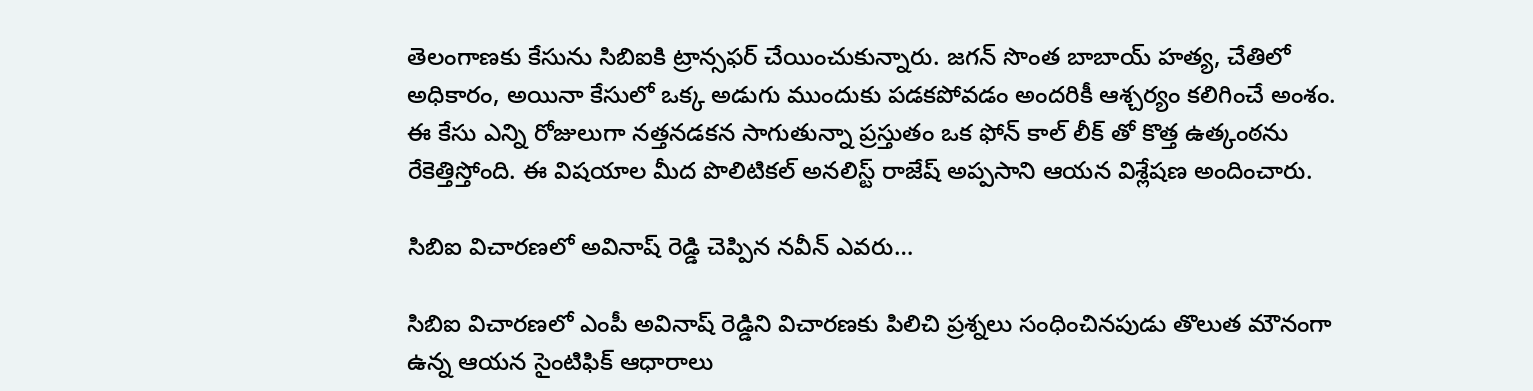తెలంగాణకు కేసును సిబిఐకి ట్రాన్సఫర్ చేయించుకున్నారు. జగన్ సొంత బాబాయ్ హత్య, చేతిలో అధికారం, అయినా కేసులో ఒక్క అడుగు ముందుకు పడకపోవడం అందరికీ ఆశ్చర్యం కలిగించే అంశం. ఈ కేసు ఎన్ని రోజులుగా నత్తనడకన సాగుతున్నా ప్రస్తుతం ఒక ఫోన్ కాల్ లీక్ తో కొత్త ఉత్కంఠను రేకెత్తిస్తోంది. ఈ విషయాల మీద పొలిటికల్ అనలిస్ట్ రాజేష్ అప్పసాని ఆయన విశ్లేషణ అందించారు.

సిబిఐ విచారణలో అవినాష్ రెడ్డి చెప్పిన నవీన్ ఎవరు…

సిబిఐ విచారణలో ఎంపీ అవినాష్ రెడ్డిని విచారణకు పిలిచి ప్రశ్నలు సంధించినపుడు తొలుత మౌనంగా ఉన్న ఆయన సైంటిఫిక్ ఆధారాలు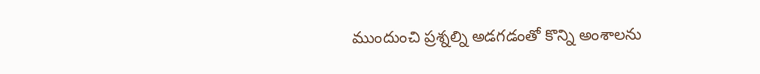ముందుంచి ప్రశ్నల్ని అడగడంతో కొన్ని అంశాలను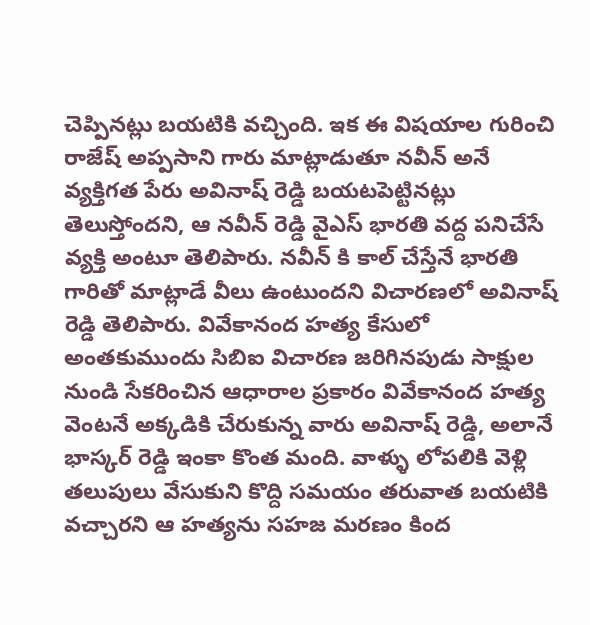చెప్పినట్లు బయటికి వచ్చింది. ఇక ఈ విషయాల గురించి రాజేష్ అప్పసాని గారు మాట్లాడుతూ నవీన్ అనే వ్యక్తిగత పేరు అవినాష్ రెడ్డి బయటపెట్టినట్లు తెలుస్తోందని, ఆ నవీన్ రెడ్డి వైఎస్ భారతి వద్ద పనిచేసే వ్యక్తి అంటూ తెలిపారు. నవీన్ కి కాల్ చేస్తేనే భారతి గారితో మాట్లాడే వీలు ఉంటుందని విచారణలో అవినాష్ రెడ్డి తెలిపారు. వివేకానంద హత్య కేసులో అంతకుముందు సిబిఐ విచారణ జరిగినపుడు సాక్షుల నుండి సేకరించిన ఆధారాల ప్రకారం వివేకానంద హత్య వెంటనే అక్కడికి చేరుకున్న వారు అవినాష్ రెడ్డి, అలానే భాస్కర్ రెడ్డి ఇంకా కొంత మంది. వాళ్ళు లోపలికి వెళ్లి తలుపులు వేసుకుని కొద్ది సమయం తరువాత బయటికి వచ్చారని ఆ హత్యను సహజ మరణం కింద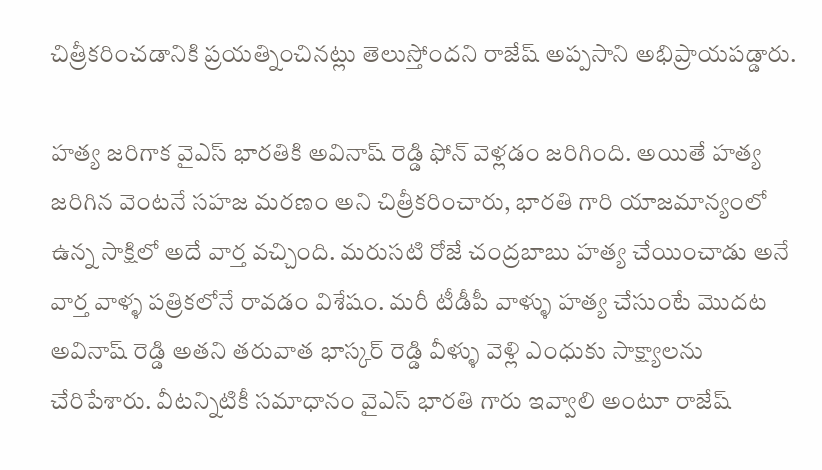చిత్రీకరించడానికి ప్రయత్నించినట్లు తెలుస్తోందని రాజేష్ అప్పసాని అభిప్రాయపడ్డారు.

హత్య జరిగాక వైఎస్ భారతికి అవినాష్ రెడ్డి ఫోన్ వెళ్లడం జరిగింది. అయితే హత్య జరిగిన వెంటనే సహజ మరణం అని చిత్రీకరించారు, భారతి గారి యాజమాన్యంలో ఉన్న సాక్షిలో అదే వార్త వచ్చింది. మరుసటి రోజే చంద్రబాబు హత్య చేయించాడు అనే వార్త వాళ్ళ పత్రికలోనే రావడం విశేషం. మరీ టీడీపీ వాళ్ళు హత్య చేసుంటే మొదట అవినాష్ రెడ్డి అతని తరువాత భాస్కర్ రెడ్డి వీళ్ళు వెళ్లి ఎంధుకు సాక్ష్యాలను చేరిపేశారు. వీటన్నిటికీ సమాధానం వైఎస్ భారతి గారు ఇవ్వాలి అంటూ రాజేష్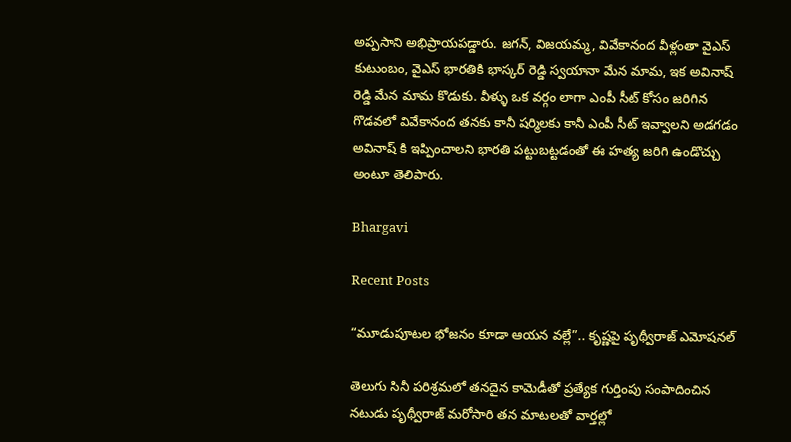అప్పసాని అభిప్రాయపడ్డారు. జగన్, విజయమ్మ, వివేకానంద వీళ్లంతా వైఎస్ కుటుంబం, వైఎస్ భారతికి భాస్కర్ రెడ్డి స్వయానా మేన మామ, ఇక అవినాష్ రెడ్డి మేన మామ కొడుకు. వీళ్ళు ఒక వర్గం లాగా ఎంపీ సీట్ కోసం జరిగిన గొడవలో వివేకానంద తనకు కానీ షర్మిలకు కానీ ఎంపీ సీట్ ఇవ్వాలని అడగడం అవినాష్ కి ఇప్పించాలని భారతి పట్టుబట్టడంతో ఈ హత్య జరిగి ఉండొచ్చు అంటూ తెలిపారు.

Bhargavi

Recent Posts

“మూడుపూటల భోజనం కూడా ఆయన వల్లే”.. కృష్ణపై పృథ్వీరాజ్ ఎమోషనల్

తెలుగు సినీ పరిశ్రమలో తనదైన కామెడీతో ప్రత్యేక గుర్తింపు సంపాదించిన నటుడు పృథ్వీరాజ్ మరోసారి తన మాటలతో వార్తల్లో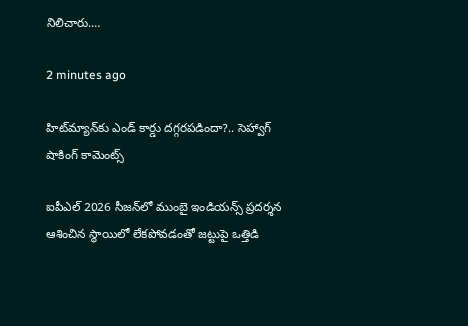నిలిచారు.…

2 minutes ago

హిట్‌మ్యాన్‌కు ఎండ్ కార్డు దగ్గరపడిందా?.. సెహ్వాగ్ షాకింగ్ కామెంట్స్

ఐపీఎల్ 2026 సీజన్‌లో ముంబై ఇండియన్స్ ప్రదర్శన ఆశించిన స్థాయిలో లేకపోవడంతో జట్టుపై ఒత్తిడి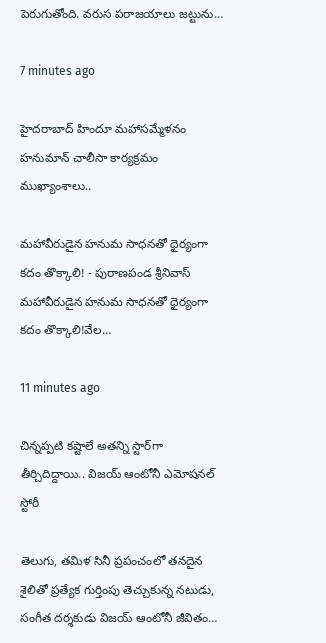పెరుగుతోంది. వరుస పరాజయాలు జట్టును…

7 minutes ago

హైదరాబాద్ హిందూ మహాసమ్మేళనం హనుమాన్ చాలీసా కార్యక్రమం ముఖ్యాంశాలు..

మహావీరుడైన హనుమ సాధనతో ధైర్యంగా కదం తొక్కాలి! - పురాణపండ శ్రీనివాస్ మహావీరుడైన హనుమ సాధనతో ధైర్యంగా కదం తొక్కాలి!వేల…

11 minutes ago

చిన్నప్పటి కష్టాలే అతన్ని స్టార్‌గా తీర్చిదిద్దాయి.. విజయ్ ఆంటోనీ ఎమోషనల్ స్టోరీ

తెలుగు, తమిళ సినీ ప్రపంచంలో తనదైన శైలితో ప్రత్యేక గుర్తింపు తెచ్చుకున్న నటుడు, సంగీత దర్శకుడు విజయ్ ఆంటోనీ జీవితం…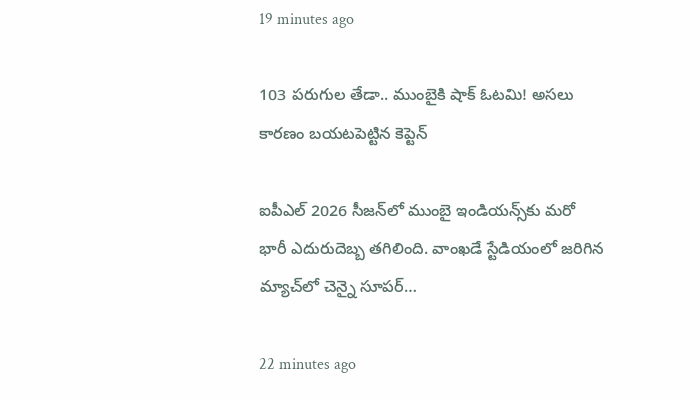19 minutes ago

103 పరుగుల తేడా.. ముంబైకి షాక్ ఓటమి! అసలు కారణం బయటపెట్టిన కెప్టెన్

ఐపీఎల్ 2026 సీజన్‌లో ముంబై ఇండియన్స్‌కు మరో భారీ ఎదురుదెబ్బ తగిలింది. వాంఖడే స్టేడియంలో జరిగిన మ్యాచ్‌లో చెన్నై సూపర్…

22 minutes ago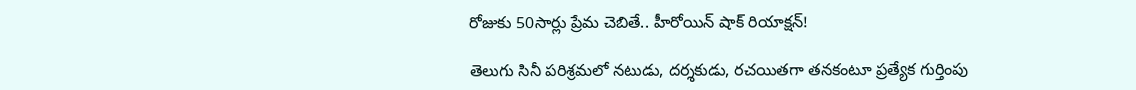రోజుకు 50సార్లు ప్రేమ చెబితే.. హీరోయిన్ షాక్ రియాక్షన్!

తెలుగు సినీ పరిశ్రమలో నటుడు, దర్శకుడు, రచయితగా తనకంటూ ప్రత్యేక గుర్తింపు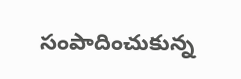సంపాదించుకున్న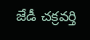జేడీ చక్రవర్తి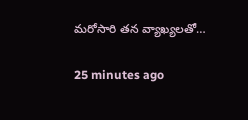మరోసారి తన వ్యాఖ్యలతో…

25 minutes ago